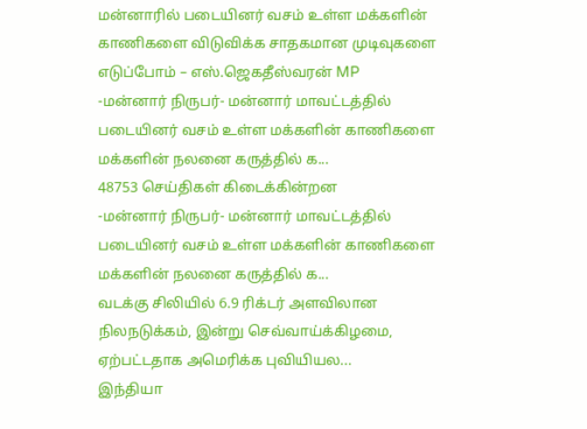மன்னாரில் படையினர் வசம் உள்ள மக்களின் காணிகளை விடுவிக்க சாதகமான முடிவுகளை எடுப்போம் – எஸ்.ஜெகதீஸ்வரன் MP
-மன்னார் நிருபர்- மன்னார் மாவட்டத்தில் படையினர் வசம் உள்ள மக்களின் காணிகளை மக்களின் நலனை கருத்தில் க...
48753 செய்திகள் கிடைக்கின்றன
-மன்னார் நிருபர்- மன்னார் மாவட்டத்தில் படையினர் வசம் உள்ள மக்களின் காணிகளை மக்களின் நலனை கருத்தில் க...
வடக்கு சிலியில் 6.9 ரிக்டர் அளவிலான நிலநடுக்கம், இன்று செவ்வாய்க்கிழமை, ஏற்பட்டதாக அமெரிக்க புவியியல...
இந்தியா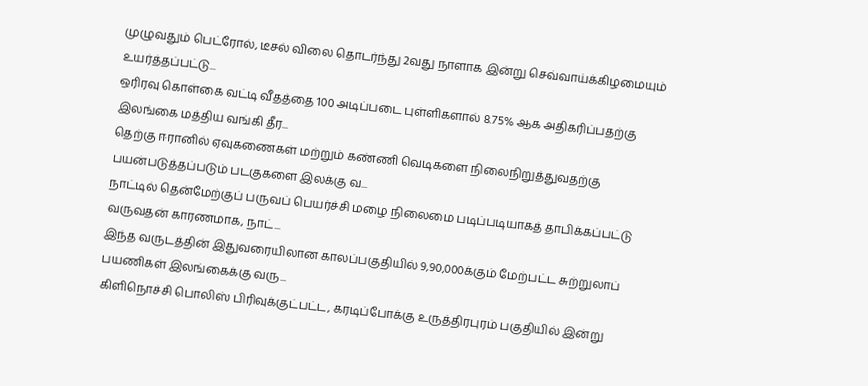முழுவதும் பெட்ரோல், டீசல் விலை தொடர்ந்து 2வது நாளாக இன்று செவ்வாய்க்கிழமையும் உயர்த்தப்பட்டு...
ஒரிரவு கொள்கை வட்டி வீதத்தை 100 அடிப்படை புள்ளிகளால் 8.75% ஆக அதிகரிப்பதற்கு இலங்கை மத்திய வங்கி தீர...
தெற்கு ஈரானில் ஏவுகணைகள் மற்றும் கண்ணி வெடிகளை நிலைநிறுத்துவதற்கு பயன்படுத்தப்படும் படகுகளை இலக்கு வ...
நாட்டில் தென்மேற்குப் பருவப் பெயர்ச்சி மழை நிலைமை படிப்படியாகத் தாபிக்கப்பட்டு வருவதன் காரணமாக, நாட்...
இந்த வருடத்தின் இதுவரையிலான காலப்பகுதியில் 9,90,000க்கும் மேற்பட்ட சுற்றுலாப் பயணிகள் இலங்கைக்கு வரு...
கிளிநொச்சி பொலிஸ் பிரிவுக்குட்பட்ட, கரடிப்போக்கு உருத்திரபுரம் பகுதியில் இன்று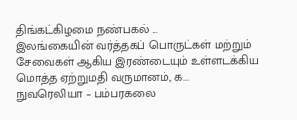திங்கட்கிழமை நண்பகல் ...
இலங்கையின் வர்த்தகப் பொருட்கள் மற்றும் சேவைகள் ஆகிய இரண்டையும் உள்ளடக்கிய மொத்த ஏற்றுமதி வருமானம், க...
நுவரெலியா – பம்பரகலை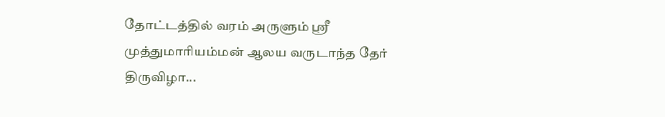தோட்டத்தில் வரம் அருளும் ஸ்ரீ முத்துமாரியம்மன் ஆலய வருடாந்த தேர் திருவிழா...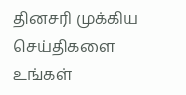தினசரி முக்கிய செய்திகளை உங்கள்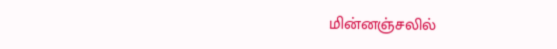மின்னஞ்சலில்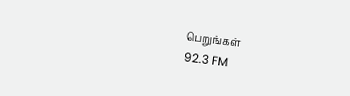பெறுங்கள்
92.3 FM